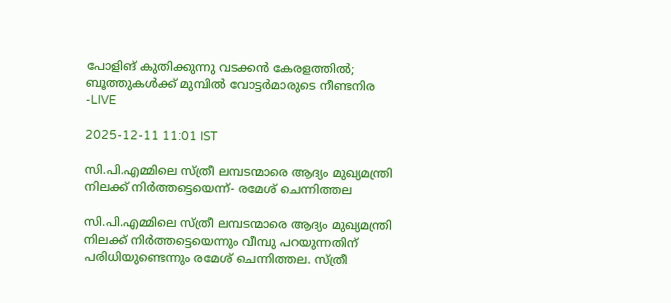പോളിങ് കുതിക്കുന്നു വടക്കൻ കേരളത്തിൽ; ബൂത്തുകൾക്ക് മുമ്പിൽ വോട്ടർമാരുടെ നീണ്ടനിര -LIVE

2025-12-11 11:01 IST

സി.പി.എമ്മിലെ സ്ത്രീ ലമ്പടന്മാരെ ആദ്യം മുഖ്യമന്ത്രി നിലക്ക് നിര്‍ത്തട്ടെയെന്ന്- രമേശ് ചെന്നിത്തല

സി.പി.എമ്മിലെ സ്ത്രീ ലമ്പടന്മാരെ ആദ്യം മുഖ്യമന്ത്രി നിലക്ക് നിര്‍ത്തട്ടെയെന്നും വീമ്പു പറയുന്നതിന് പരിധിയുണ്ടെന്നും രമേശ് ചെന്നിത്തല. സ്ത്രീ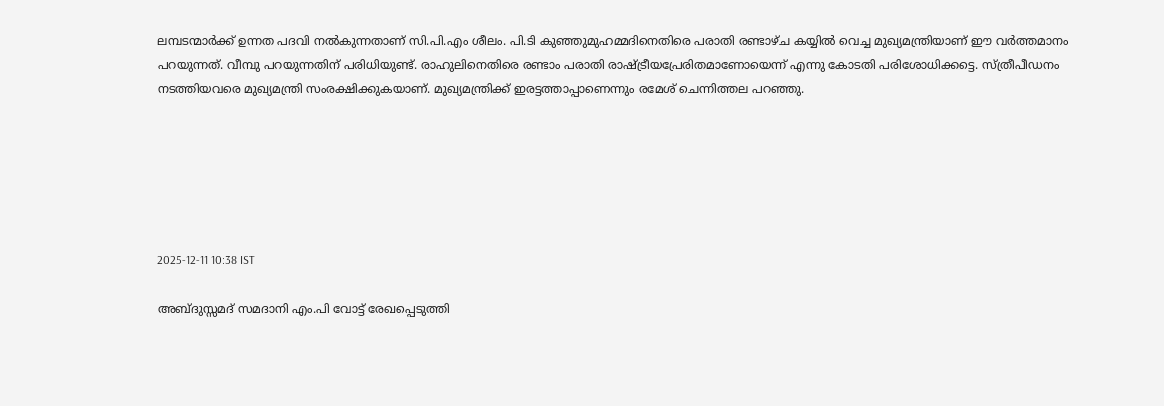ലമ്പടന്മാർക്ക് ഉന്നത പദവി നൽകുന്നതാണ് സി.പി.എം ശീലം. പി.ടി കുഞ്ഞുമുഹമ്മദിനെതിരെ പരാതി രണ്ടാഴ്ച കയ്യിൽ വെച്ച മുഖ്യമന്ത്രിയാണ് ഈ വർത്തമാനം പറയുന്നത്. വീമ്പു പറയുന്നതിന് പരിധിയുണ്ട്. രാഹുലിനെതിരെ രണ്ടാം പരാതി രാഷ്ട്രീയപ്രേരിതമാണോയെന്ന് എന്നു കോടതി പരിശോധിക്കട്ടെ. സ്ത്രീപീഡനം നടത്തിയവരെ മുഖ്യമന്ത്രി സംരക്ഷിക്കുകയാണ്. മുഖ്യമന്ത്രിക്ക് ഇരട്ടത്താപ്പാണെന്നും രമേശ് ചെന്നിത്തല പറഞ്ഞു.






2025-12-11 10:38 IST

അബ്ദുസ്സമദ് സമദാനി എം.പി വോട്ട് രേഖപ്പെടുത്തി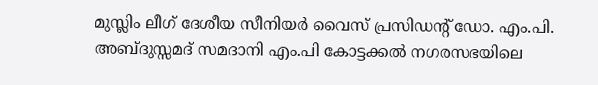മുസ്ലിം ലീഗ് ദേശീയ സീനിയർ വൈസ് പ്രസിഡന്‍റ് ഡോ. എം.പി. അബ്ദുസ്സമദ് സമദാനി എം.പി കോട്ടക്കൽ നഗരസഭയിലെ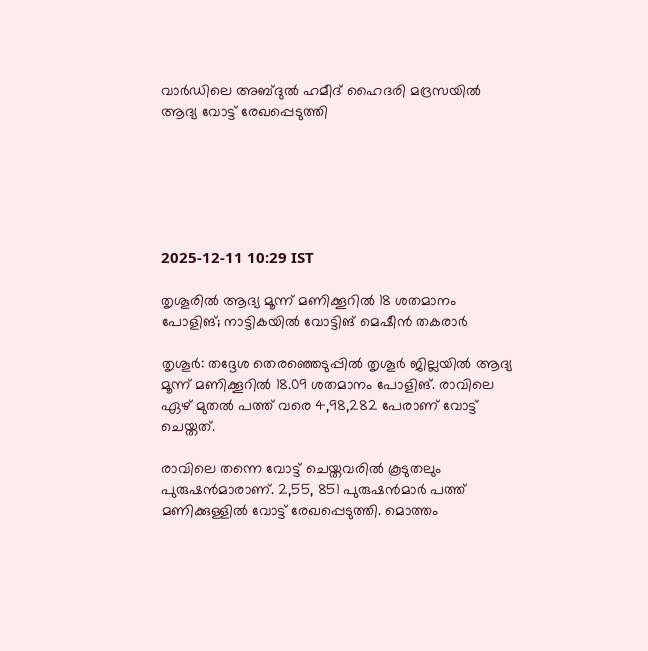വാർഡിലെ അബ്ദുൽ ഹമീദ് ഹൈദരി മദ്രസയിൽ ആദ്യ വോട്ട് രേഖപ്പെടുത്തി






2025-12-11 10:29 IST

തൃശൂരിൽ ആദ്യ മൂന്ന് മണിക്കൂറിൽ 18 ശതമാനം പോളിങ്; നാട്ടികയിൽ വോട്ടിങ് മെഷീൻ തകരാർ

തൃശൂർ: തദ്ദേശ തെരഞ്ഞെടുപ്പിൽ തൃശൂർ ജില്ലയിൽ ആദ്യ മൂന്ന് മണിക്കൂറിൽ 18.09 ശതമാനം പോളിങ്. രാവിലെ ഏഴ് മുതൽ പത്ത് വരെ 4,98,282 പേരാണ് വോട്ട് ചെയ്തത്.

രാവിലെ തന്നെ വോട്ട് ചെയ്തവരിൽ കൂടുതലും പുരുഷൻമാരാണ്. 2,55, 851 പുരുഷൻമാർ പത്ത് മണിക്കുള്ളിൽ വോട്ട് രേഖപ്പെടുത്തി. മൊത്തം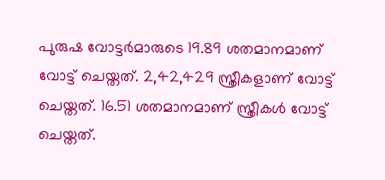പുരുഷ വോട്ടർമാരുടെ 19.89 ശതമാനമാണ് വോട്ട് ചെയ്തത്. 2,42,429 സ്ത്രീകളാണ് വോട്ട് ചെയ്തത്. 16.51 ശതമാനമാണ് സ്ത്രീകൾ വോട്ട് ചെയ്തത്.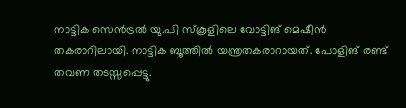നാട്ടിക സെൻട്രൽ യു.പി സ്കൂളിലെ വോട്ടിങ് മെഷീൻ തകരാറിലായി. നാട്ടിക ബൂത്തിൽ യന്ത്രതകരാറായത്. പോളിങ് രണ്ട് തവണ തടസ്സപ്പെട്ടു.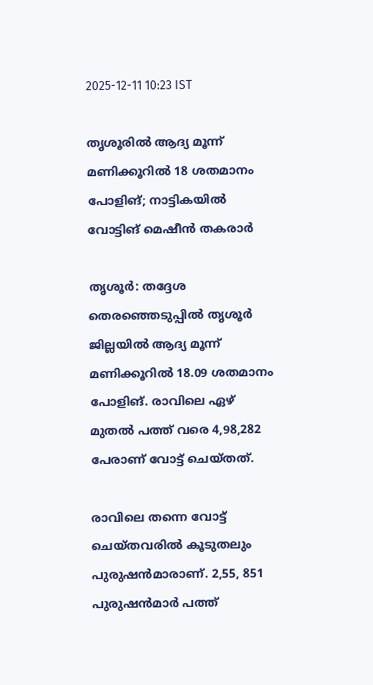2025-12-11 10:23 IST

തൃശൂരിൽ ആദ്യ മൂന്ന് മണിക്കൂറിൽ 18 ശതമാനം പോളിങ്; നാട്ടികയിൽ വോട്ടിങ് മെഷീൻ തകരാർ

തൃശൂർ: തദ്ദേശ തെരഞ്ഞെടുപ്പിൽ തൃശൂർ ജില്ലയിൽ ആദ്യ മൂന്ന് മണിക്കൂറിൽ 18.09 ശതമാനം പോളിങ്. രാവിലെ ഏഴ് മുതൽ പത്ത് വരെ 4,98,282 പേരാണ് വോട്ട് ചെയ്തത്.

രാവിലെ തന്നെ വോട്ട് ചെയ്തവരിൽ കൂടുതലും പുരുഷൻമാരാണ്. 2,55, 851 പുരുഷൻമാർ പത്ത്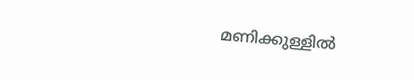മണിക്കുള്ളിൽ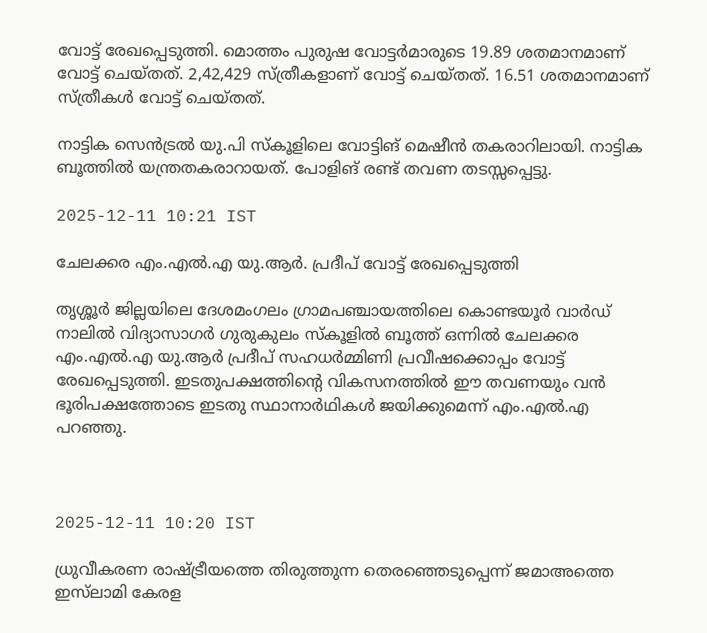വോട്ട് രേഖപ്പെടുത്തി. മൊത്തം പുരുഷ വോട്ടർമാരുടെ 19.89 ശതമാനമാണ് വോട്ട് ചെയ്തത്. 2,42,429 സ്ത്രീകളാണ് വോട്ട് ചെയ്തത്. 16.51 ശതമാനമാണ് സ്ത്രീകൾ വോട്ട് ചെയ്തത്.

നാട്ടിക സെൻട്രൽ യു.പി സ്കൂളിലെ വോട്ടിങ് മെഷീൻ തകരാറിലായി. നാട്ടിക ബൂത്തിൽ യന്ത്രതകരാറായത്. പോളിങ് രണ്ട് തവണ തടസ്സപ്പെട്ടു.

2025-12-11 10:21 IST

ചേലക്കര എം.എൽ.എ യു.ആർ. പ്രദീപ് വോട്ട് രേഖപ്പെടുത്തി

തൃശ്ശൂർ ജില്ലയിലെ ദേശമംഗലം ഗ്രാമപഞ്ചായത്തിലെ കൊണ്ടയൂർ വാർഡ് നാലിൽ വിദ്യാസാഗർ ഗുരുകുലം സ്കൂളിൽ ബൂത്ത് ഒന്നിൽ ചേലക്കര എം.എൽ.എ യു.ആർ പ്രദീപ് സഹധർമ്മിണി പ്രവീഷക്കൊപ്പം വോട്ട് രേഖപ്പെടുത്തി. ഇടതുപക്ഷത്തിന്‍റെ വികസനത്തിൽ ഈ തവണയും വൻ ഭൂരിപക്ഷത്തോടെ ഇടതു സ്ഥാനാർഥികൾ ജയിക്കുമെന്ന് എം.എൽ.എ പറഞ്ഞു.



2025-12-11 10:20 IST

ധ്രുവീകരണ രാഷ്ട്രീയത്തെ തിരുത്തുന്ന തെരഞ്ഞെടുപ്പെന്ന് ജമാഅത്തെ ഇസ്‍ലാമി കേരള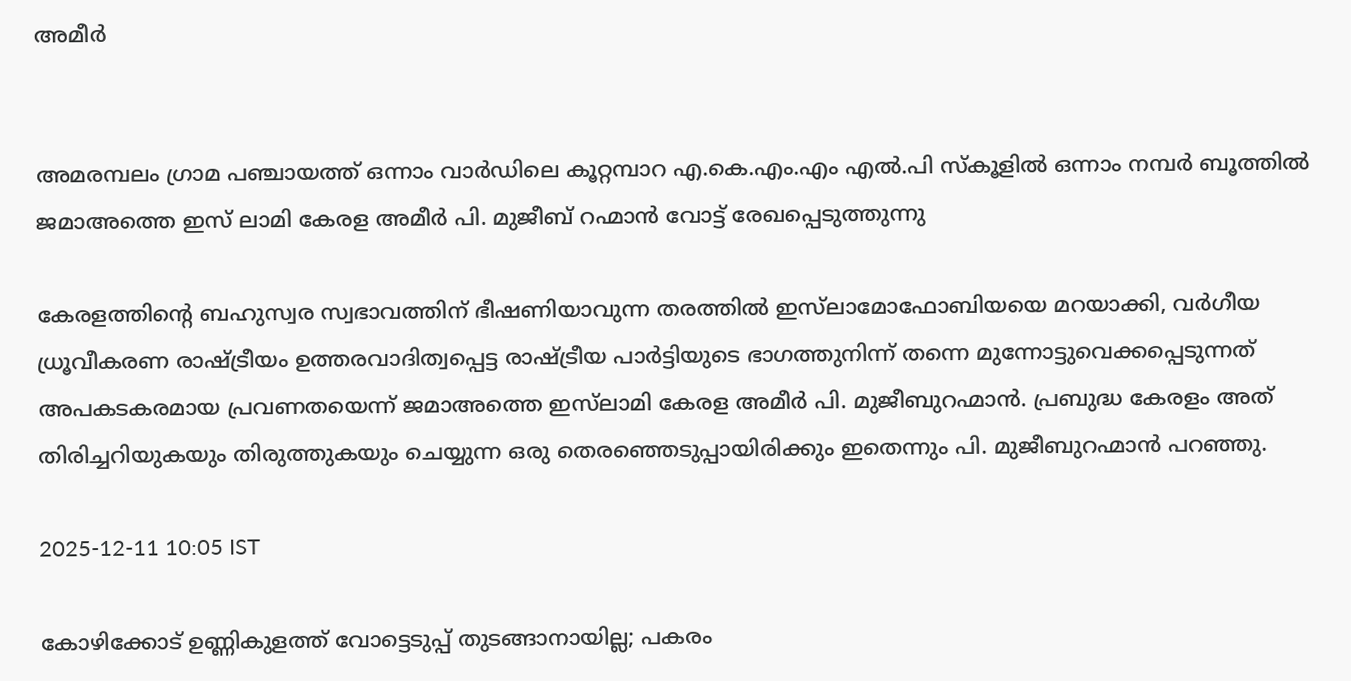അമീർ


അമരമ്പലം ഗ്രാമ പഞ്ചായത്ത് ഒന്നാം വാർഡിലെ കൂറ്റമ്പാറ എ.കെ.എം.എം എൽ.പി സ്കൂളിൽ ഒന്നാം നമ്പർ ബൂത്തിൽ ജമാഅത്തെ ഇസ് ലാമി കേരള അമീർ പി. മുജീബ് റഹ്മാൻ വോട്ട് രേഖപ്പെടുത്തുന്നു

കേരളത്തിന്റെ ബഹുസ്വര സ്വഭാവത്തിന് ഭീഷണിയാവുന്ന തരത്തിൽ ഇസ്‍ലാമോഫോബിയയെ മറയാക്കി, വർഗീയ ധ്രൂവീകരണ രാഷ്ട്രീയം ഉത്തരവാദിത്വപ്പെട്ട രാഷ്ട്രീയ പാർട്ടിയുടെ ഭാഗത്തുനിന്ന് തന്നെ മുന്നോട്ടുവെക്കപ്പെടുന്നത് അപകടകരമായ പ്രവണതയെന്ന് ജമാഅത്തെ ഇസ്‍ലാമി കേരള അമീർ പി. മുജീബുറഹ്മാൻ. പ്രബുദ്ധ കേരളം അത് തിരിച്ചറിയുകയും തിരുത്തുകയും ചെയ്യുന്ന ഒരു തെരഞ്ഞെടുപ്പായിരിക്കും ഇതെന്നും പി. മുജീബുറഹ്മാൻ പറഞ്ഞു.

2025-12-11 10:05 IST

കോഴിക്കോട് ഉണ്ണികുളത്ത് വോട്ടെടുപ്പ് തുടങ്ങാനായില്ല; പകരം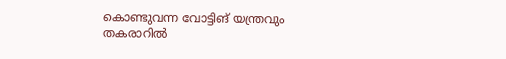കൊണ്ടുവന്ന വോട്ടിങ് യന്ത്രവും തകരാറിൽ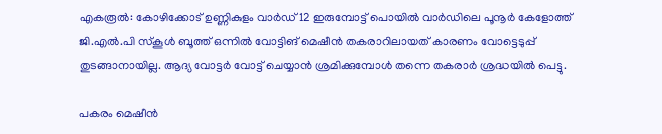എകരൂൽ: കോഴിക്കോട് ഉണ്ണികുളം വാർഡ് 12 ഇരുമ്പോട്ട് പൊയിൽ വാർഡിലെ പൂനൂർ കേളോത്ത് ജി.എൽ.പി സ്കൂൾ ബൂത്ത് ഒന്നിൽ വോട്ടിങ് മെഷീൻ തകരാറിലായത് കാരണം വോട്ടെടുപ്പ് തുടങ്ങാനായില്ല. ആദ്യ വോട്ടർ വോട്ട് ചെയ്യാൻ ശ്രമിക്കുമ്പോൾ തന്നെ തകരാർ ശ്രദ്ധയിൽ പെട്ടു.

പകരം മെഷീൻ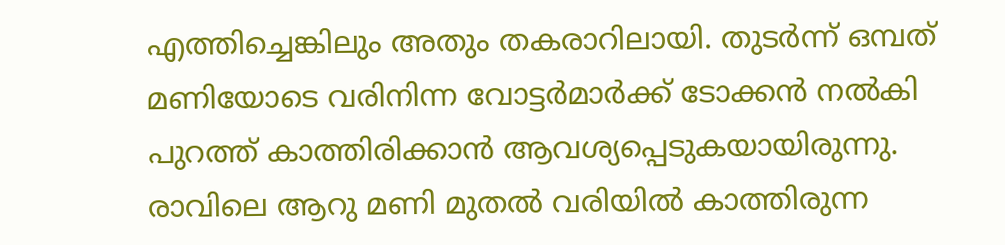എത്തിച്ചെങ്കിലും അതും തകരാറിലായി. തുടർന്ന് ഒമ്പത് മണിയോടെ വരിനിന്ന വോട്ടർമാർക്ക് ടോക്കൻ നൽകി പുറത്ത് കാത്തിരിക്കാൻ ആവശ്യപ്പെടുകയായിരുന്നു. രാവിലെ ആറു മണി മുതൽ വരിയിൽ കാത്തിരുന്ന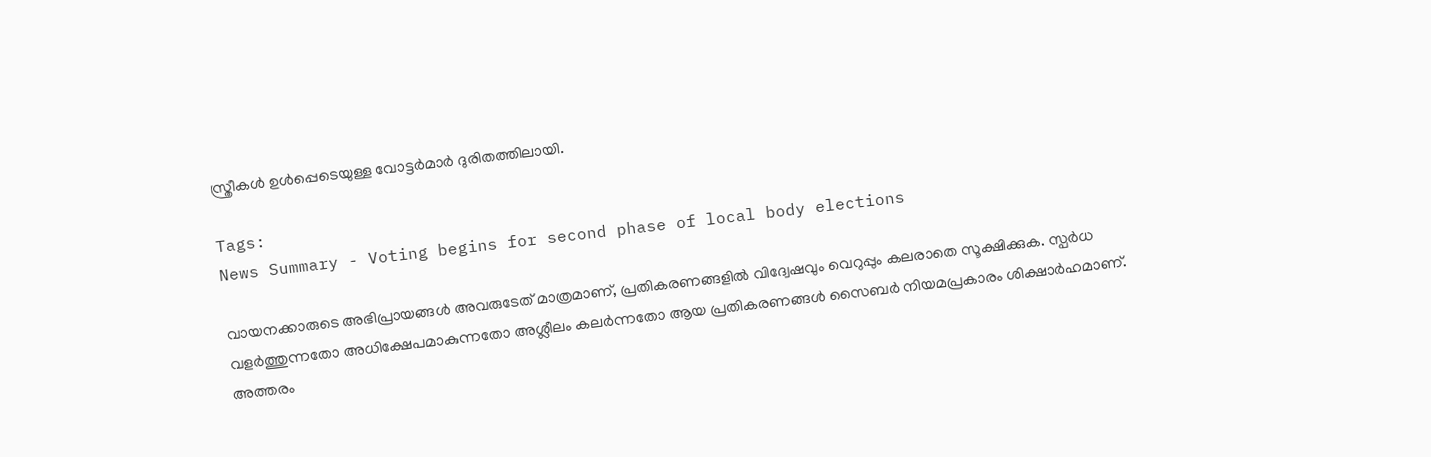സ്ത്രീകൾ ഉൾപ്പെടെയുള്ള വോട്ടർമാർ ദുരിതത്തിലായി.

Tags:
News Summary - Voting begins for second phase of local body elections

വായനക്കാരുടെ അഭിപ്രായങ്ങള്‍ അവരുടേത് മാത്രമാണ്, പ്രതികരണങ്ങളിൽ വിദ്വേഷവും വെറുപ്പും കലരാതെ സൂക്ഷിക്കുക. സ്പർധ വളർത്തുന്നതോ അധിക്ഷേപമാകുന്നതോ അശ്ലീലം കലർന്നതോ ആയ പ്രതികരണങ്ങൾ സൈബർ നിയമപ്രകാരം ശിക്ഷാർഹമാണ്. അത്തരം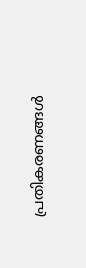പ്രതികരണങ്ങൾ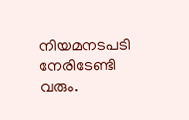നിയമനടപടി നേരിടേണ്ടി വരും.